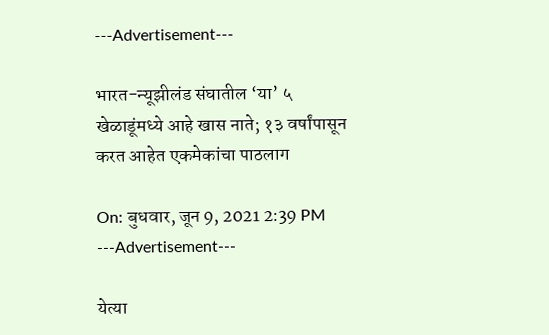---Advertisement---

भारत-न्यूझीलंड संघातील ‘या’ ५ खेळाडूंमध्ये आहे खास नाते; १३ वर्षांपासून करत आहेत एकमेकांचा पाठलाग

On: बुधवार, जून 9, 2021 2:39 PM
---Advertisement---

येत्या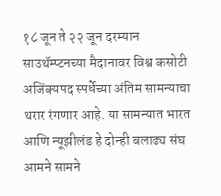१८ जून ते २२ जून दरम्यान साउथॅम्प्टनच्या मैदानावर विश्व कसोटी अजिंक्यपद स्पर्धेच्या अंतिम सामन्याचा थरार रंगणार आहे. या सामन्यात भारत आणि न्यूझीलंड हे दोन्ही बलाढ्य संघ आमने सामने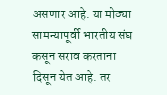असणार आहे. या मोठ्या सामन्यापूर्वी भारतीय संघ कसून सराव करताना दिसून येत आहे. तर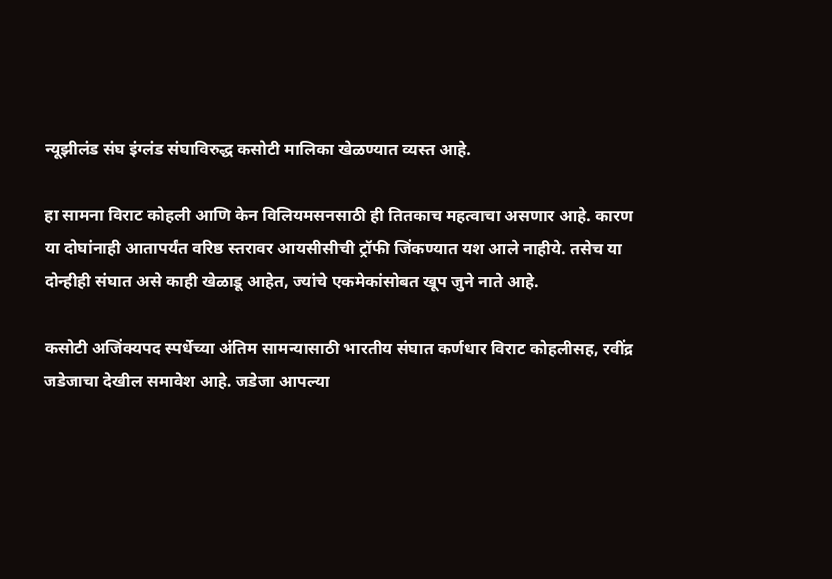न्यूझीलंड संघ इंग्लंड संघाविरुद्ध कसोटी मालिका खेळण्यात व्यस्त आहे.

हा सामना विराट कोहली आणि केन विलियमसनसाठी ही तितकाच महत्वाचा असणार आहे. कारण या दोघांनाही आतापर्यंत वरिष्ठ स्तरावर आयसीसीची ट्रॉफी जिंकण्यात यश आले नाहीये. तसेच या दोन्हीही संघात असे काही खेळाडू आहेत, ज्यांचे एकमेकांसोबत खूप जुने नाते आहे.

कसोटी अजिंक्यपद स्पर्धेच्या अंतिम सामन्यासाठी भारतीय संघात कर्णधार विराट कोहलीसह, रवींद्र जडेजाचा देखील समावेश आहे. जडेजा आपल्या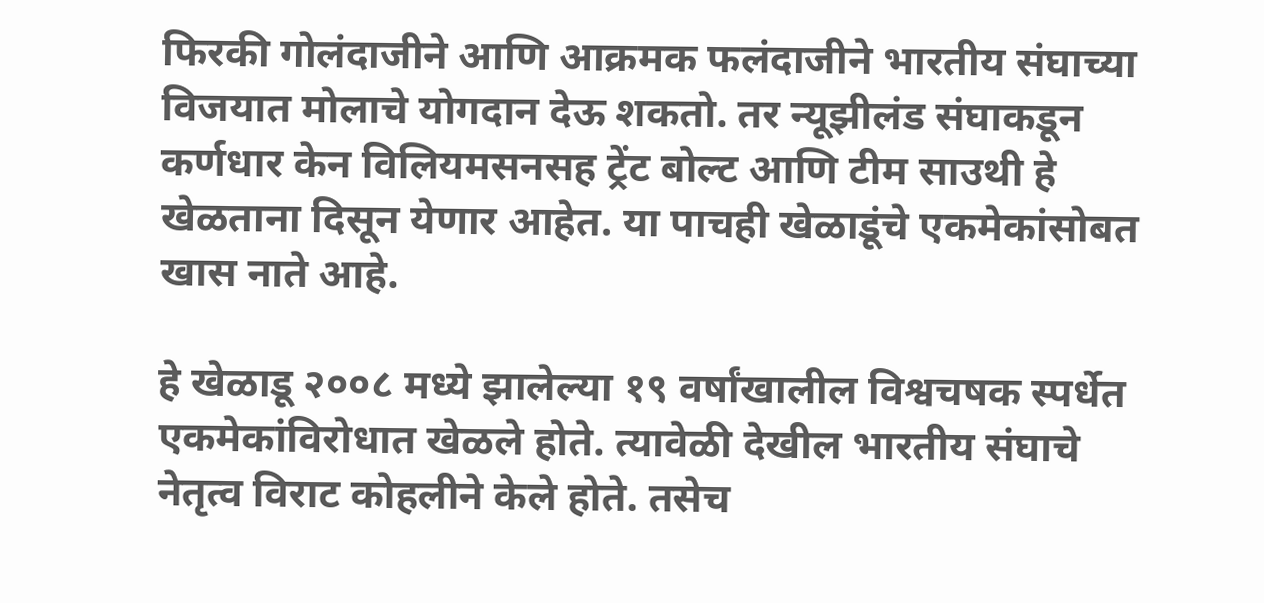फिरकी गोलंदाजीने आणि आक्रमक फलंदाजीने भारतीय संघाच्या विजयात मोलाचे योगदान देऊ शकतो. तर न्यूझीलंड संघाकडून कर्णधार केन विलियमसनसह ट्रेंट बोल्ट आणि टीम साउथी हे खेळताना दिसून येणार आहेत. या पाचही खेळाडूंचे एकमेकांसोबत खास नाते आहे.

हे खेळाडू २००८ मध्ये झालेल्या १९ वर्षांखालील विश्वचषक स्पर्धेत एकमेकांविरोधात खेळले होते. त्यावेळी देखील भारतीय संघाचे नेतृत्व विराट कोहलीने केले होते. तसेच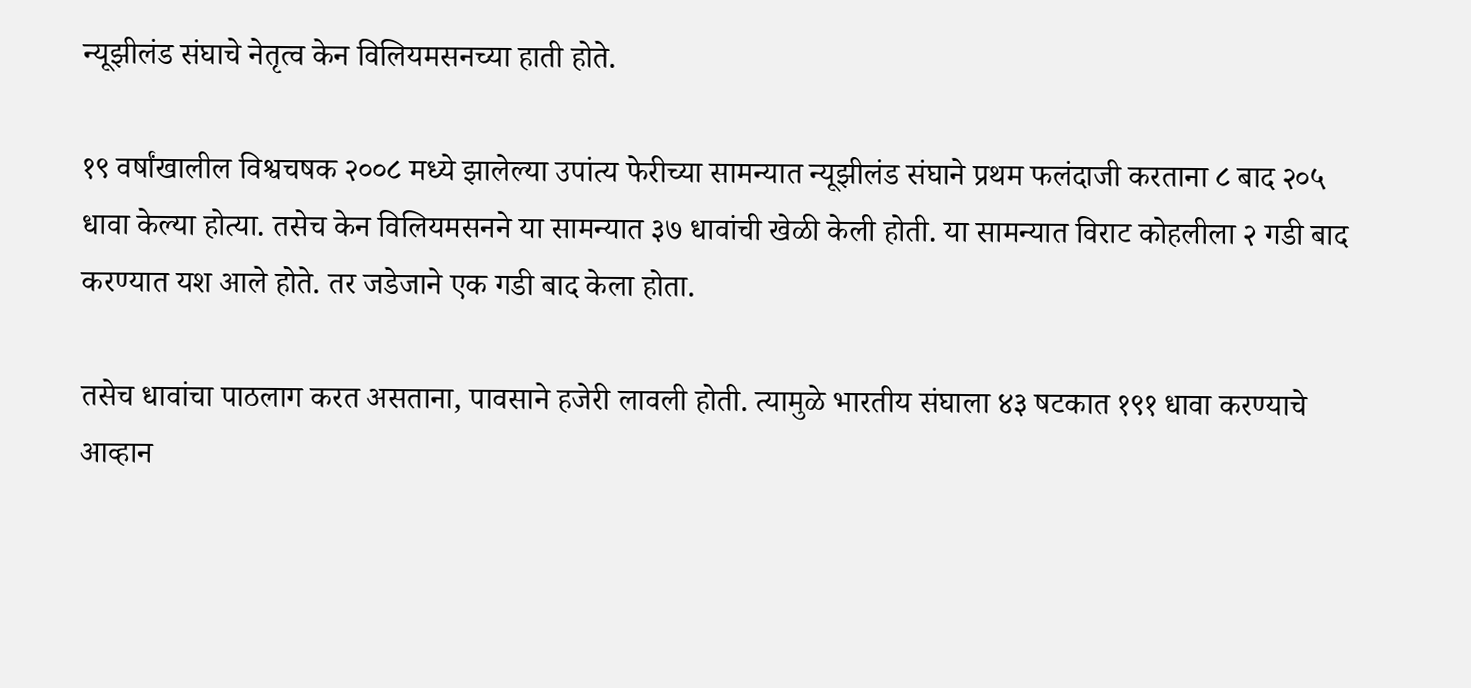न्यूझीलंड संघाचे नेतृत्व केन विलियमसनच्या हाती होते.

१९ वर्षांखालील विश्वचषक २००८ मध्ये झालेल्या उपांत्य फेरीच्या सामन्यात न्यूझीलंड संघाने प्रथम फलंदाजी करताना ८ बाद २०५ धावा केल्या होत्या. तसेच केन विलियमसनने या सामन्यात ३७ धावांची खेळी केली होती. या सामन्यात विराट कोहलीला २ गडी बाद करण्यात यश आले होते. तर जडेजाने एक गडी बाद केला होता.

तसेच धावांचा पाठलाग करत असताना, पावसाने हजेरी लावली होती. त्यामुळे भारतीय संघाला ४३ षटकात १९१ धावा करण्याचे आव्हान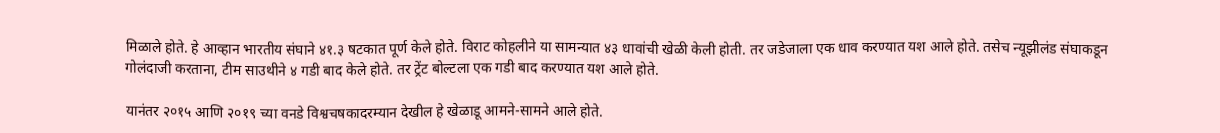मिळाले होते. हे आव्हान भारतीय संघाने ४१.३ षटकात पूर्ण केले होते. विराट कोहलीने या सामन्यात ४३ धावांची खेळी केली होती. तर जडेजाला एक धाव करण्यात यश आले होते. तसेच न्यूझीलंड संघाकडून गोलंदाजी करताना, टीम साउथीने ४ गडी बाद केले होते. तर ट्रेंट बोल्टला एक गडी बाद करण्यात यश आले होते.

यानंतर २०१५ आणि २०१९ च्या वनडे विश्वचषकादरम्यान देखील हे खेळाडू आमने-सामने आले होते.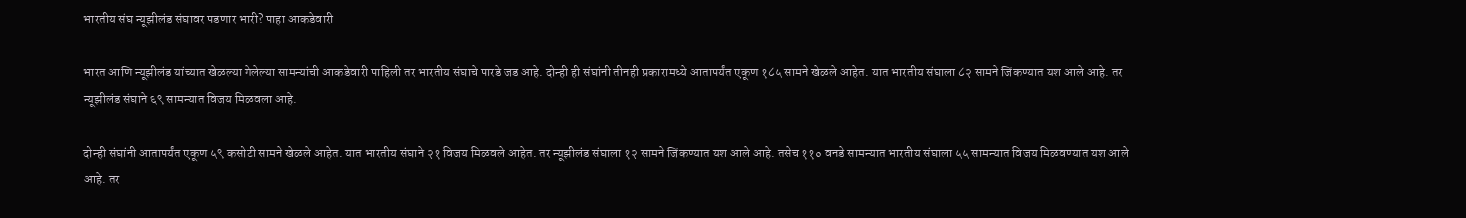भारतीय संघ न्यूझीलंड संघावर पडणार भारी? पाहा आकडेवारी

भारत आणि न्यूझीलंड यांच्यात खेळल्या गेलेल्या सामन्यांची आकडेवारी पाहिली तर भारतीय संघाचे पारडे जड आहे. दोन्ही ही संघांनी तीनही प्रकारामध्ये आतापर्यंत एकूण १८५ सामने खेळले आहेत. यात भारतीय संघाला ८२ सामने जिंकण्यात यश आले आहे. तर न्यूझीलंड संघाने ६९ सामन्यात विजय मिळवला आहे.

दोन्ही संघांनी आतापर्यंत एकूण ५९ कसोटी सामने खेळले आहेत. यात भारतीय संघाने २१ विजय मिळवले आहेत. तर न्यूझीलंड संघाला १२ सामने जिंकण्यात यश आले आहे. तसेच ११० वनडे सामन्यात भारतीय संघाला ५५ सामन्यात विजय मिळवण्यात यश आले आहे. तर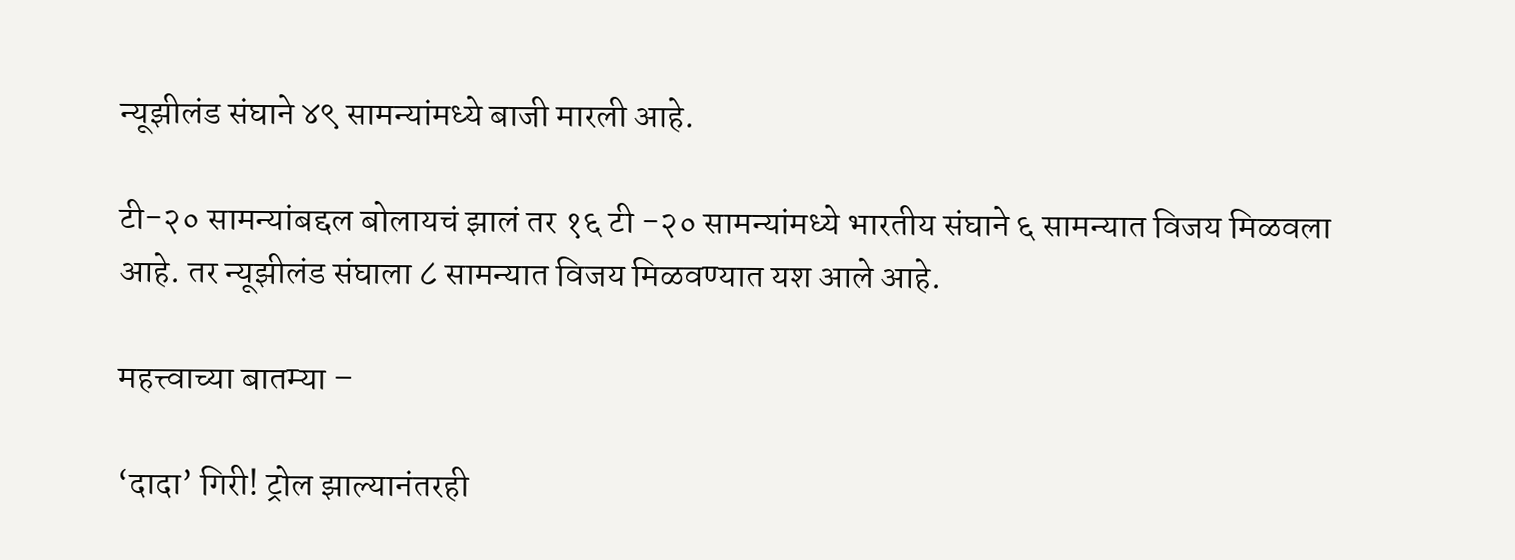न्यूझीलंड संघाने ४९ सामन्यांमध्ये बाजी मारली आहे.

टी-२० सामन्यांबद्दल बोलायचं झालं तर १६ टी -२० सामन्यांमध्ये भारतीय संघाने ६ सामन्यात विजय मिळवला आहे. तर न्यूझीलंड संघाला ८ सामन्यात विजय मिळवण्यात यश आले आहे.

महत्त्वाच्या बातम्या –

‘दादा’ गिरी! ट्रोल झाल्यानंतरही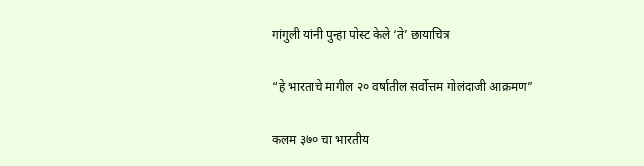गांगुली यांनी पुन्हा पोस्ट केले ‘ते’ छायाचित्र

“हे भारताचे मागील २० वर्षातील सर्वोत्तम गोलंदाजी आक्रमण”

कलम ३७० चा भारतीय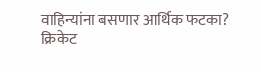वाहिन्यांना बसणार आर्थिक फटका? क्रिकेट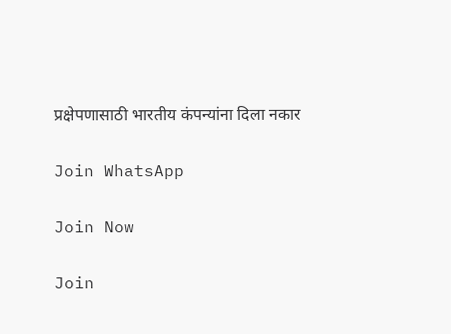प्रक्षेपणासाठी भारतीय कंपन्यांना दिला नकार

Join WhatsApp

Join Now

Join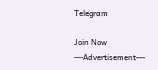Telegram

Join Now
---Advertisement---